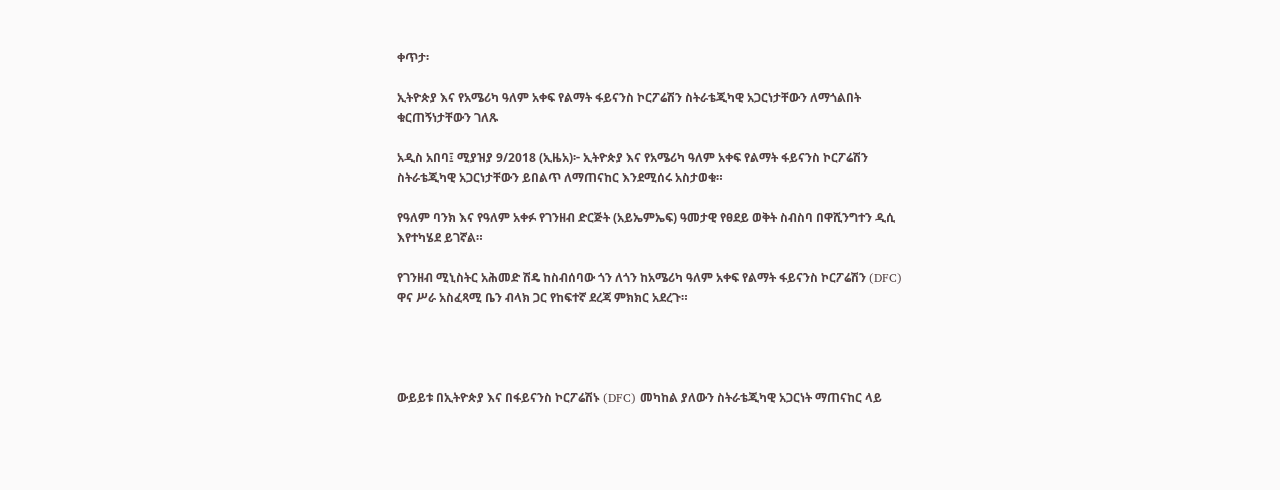ቀጥታ፡

ኢትዮጵያ እና የአሜሪካ ዓለም አቀፍ የልማት ፋይናንስ ኮርፖሬሽን ስትራቴጂካዊ አጋርነታቸውን ለማጎልበት ቁርጠኝነታቸውን ገለጹ

አዲስ አበባ፤ ሚያዝያ 9/2018 (ኢዜአ)፦ ኢትዮጵያ እና የአሜሪካ ዓለም አቀፍ የልማት ፋይናንስ ኮርፖሬሽን ስትራቴጂካዊ አጋርነታቸውን ይበልጥ ለማጠናከር እንደሚሰሩ አስታወቁ።

የዓለም ባንክ እና የዓለም አቀፉ የገንዘብ ድርጅት (አይኤምኤፍ) ዓመታዊ የፀደይ ወቅት ስብስባ በዋሺንግተን ዲሲ እየተካሄደ ይገኛል።

የገንዘብ ሚኒስትር አሕመድ ሽዴ ከስብሰባው ጎን ለጎን ከአሜሪካ ዓለም አቀፍ የልማት ፋይናንስ ኮርፖሬሽን (DFC) ዋና ሥራ አስፈጻሚ ቤን ብላክ ጋር የከፍተኛ ደረጃ ምክክር አደረጉ።




ውይይቱ በኢትዮጵያ እና በፋይናንስ ኮርፖሬሽኑ (DFC) መካከል ያለውን ስትራቴጂካዊ አጋርነት ማጠናከር ላይ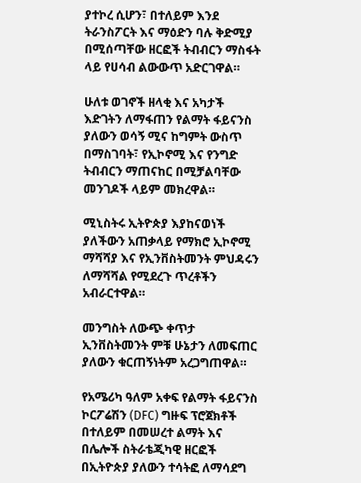ያተኮረ ሲሆን፣ በተለይም እንደ ትራንስፖርት እና ማዕድን ባሉ ቅድሚያ በሚሰጣቸው ዘርፎች ትብብርን ማስፋት ላይ የሀሳብ ልውውጥ አድርገዋል።

ሁለቱ ወገኖች ዘላቂ እና አካታች እድገትን ለማፋጠን የልማት ፋይናንስ ያለውን ወሳኝ ሚና ከግምት ውስጥ በማስገባት፣ የኢኮኖሚ እና የንግድ ትብብርን ማጠናከር በሚቻልባቸው መንገዶች ላይም መክረዋል።

ሚኒስትሩ ኢትዮጵያ እያከናወነች ያለችውን አጠቃላይ የማክሮ ኢኮኖሚ ማሻሻያ እና የኢንቨስትመንት ምህዳሩን ለማሻሻል የሚደረጉ ጥረቶችን አብራርተዋል።

መንግስት ለውጭ ቀጥታ ኢንቨስትመንት ምቹ ሁኔታን ለመፍጠር ያለውን ቁርጠኝነትም አረጋግጠዋል።

የአሜሪካ ዓለም አቀፍ የልማት ፋይናንስ ኮርፖሬሽን (DFC) ግዙፍ ፕሮጀክቶች በተለይም በመሠረተ ልማት እና በሌሎች ስትራቴጂካዊ ዘርፎች በኢትዮጵያ ያለውን ተሳትፎ ለማሳደግ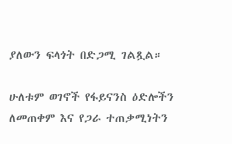ያለውን ፍላጎት በድጋሚ ገልጿል።

ሁለቱም ወገኖች የፋይናንስ ዕድሎችን ለመጠቀም እና የጋራ ተጠቃሚነትን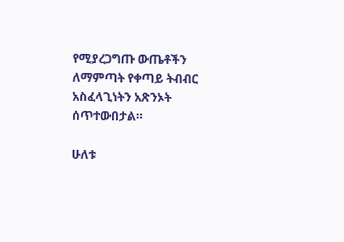የሚያረጋግጡ ውጤቶችን ለማምጣት የቀጣይ ትብብር አስፈላጊነትን አጽንኦት ሰጥተውበታል።

ሁለቱ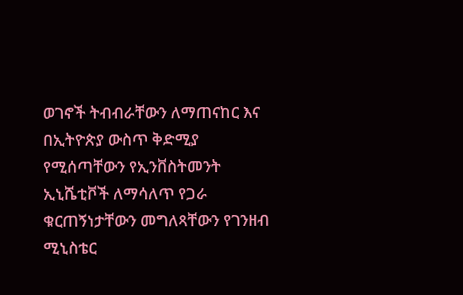ወገኖች ትብብራቸውን ለማጠናከር እና በኢትዮጵያ ውስጥ ቅድሚያ የሚሰጣቸውን የኢንቨስትመንት ኢኒሼቲቮች ለማሳለጥ የጋራ ቁርጠኝነታቸውን መግለጻቸውን የገንዘብ ሚኒስቴር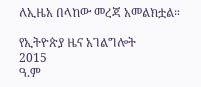ለኢዜአ በላከው መረጃ አመልክቷል።

የኢትዮጵያ ዜና አገልግሎት
2015
ዓ.ም